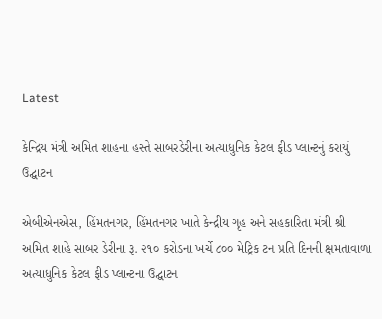Latest

કેન્દ્રિય મંત્રી અમિત શાહના હસ્તે સાબરડેરીના અત્યાધુનિક કેટલ ફીડ પ્લાન્ટનું કરાયું ઉદ્ઘાટન

એબીએનએસ, હિંમતનગર, હિંમતનગર ખાતે કેન્દ્રીય ગૃહ અને સહકારિતા મંત્રી શ્રી અમિત શાહે સાબર ડેરીના રૂ. ૨૧૦ કરોડના ખર્ચે ૮૦૦ મેટ્રિક ટન પ્રતિ દિનની ક્ષમતાવાળા અત્યાધુનિક કેટલ ફીડ પ્લાન્ટના ઉદ્ઘાટન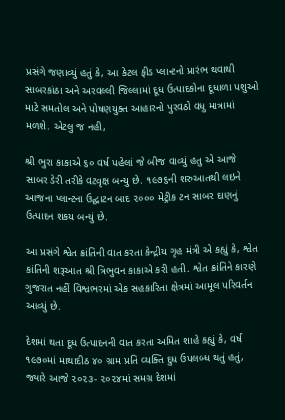પ્રસંગે જણાવ્યું હતું કે, આ કેટલ ફીડ પ્લાન્ટનો પ્રારંભ થવાથી સાબરકાંઠા અને અરવલ્લી જિલ્લામાં દૂધ ઉત્પાદકોના દૂધાળા પશુઓ માટે સમતોલ અને પોષણયુક્ત આહારનો પુરવઠો વધુ માત્રામાં મળશે. એટલુ જ નહી,

શ્રી ભુરા કાકાએ ૬૦ વર્ષ પહેલાં જે બીજ વાવ્યું હતુ એ આજે સાબર ડેરી તરીકે વટવૃક્ષ બન્યુ છે. ૧૯૭૬ની શરુઆતથી લઇને આજના પ્લાન્ટના ઉદ્ઘાટન બાદ ૨૦૦૦ મેટ્રીક ટન સાબર દાણનું ઉત્પાદન શકય બન્યું છે.

આ પ્રસંગે શ્વેત ક્રાંતિની વાત કરતા કેન્દ્રીય ગૃહ મંત્રી એ કહ્યું કે, શ્વેત કાંતિની શરૂઆત શ્રી ત્રિભુવન કાકાએ કરી હતી. શ્વેત ક્રાંતિને કારણે ગુજરાત નહીં વિશ્વભરમાં એક સહકારિતા ક્ષેત્રમાં આમૂલ પરિવર્તન આવ્યું છે.

દેશમાં થતા દૂધ ઉત્પાદનની વાત કરતા અમિત શાહે કહ્યું કે, વર્ષ ૧૯૭૦માં માથાદીઠ ૪૦ ગ્રામ પ્રતિ વ્યક્તિ દુધ ઉપલબ્ધ થતું હતું, જ્યારે આજે ૨૦૨૩- ૨૦૨૪માં સમગ્ર દેશમાં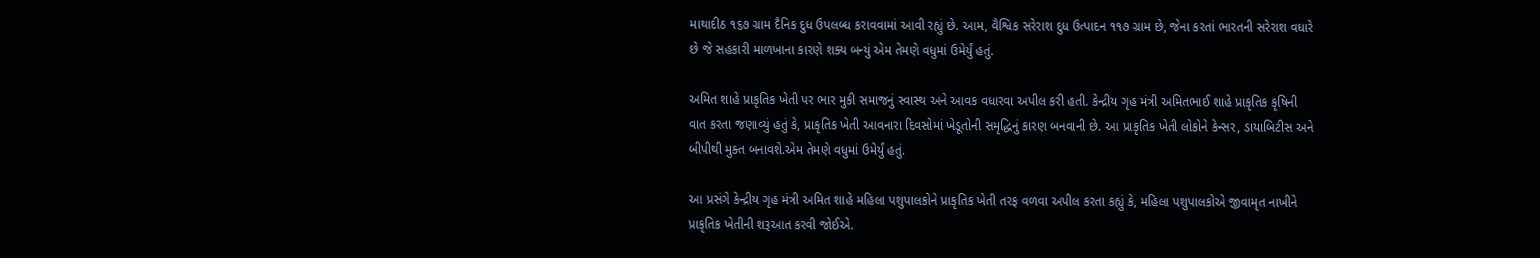માથાદીઠ ૧૬૭ ગ્રામ દૈનિક દુધ ઉપલબ્ધ કરાવવામાં આવી રહ્યું છે. આમ, વૈશ્વિક સરેરાશ દુધ ઉત્પાદન ૧૧૭ ગ્રામ છે, જેના કરતાં ભારતની સરેરાશ વધારે છે જે સહકારી માળખાના કારણે શક્ય બન્યું એમ તેમણે વધુમાં ઉમેર્યું હતું.

અમિત શાહે પ્રાકૃતિક ખેતી પર ભાર મુકી સમાજનું સ્વાસ્થ અને આવક વધારવા અપીલ કરી હતી. કેન્દ્રીય ગૃહ મંત્રી અમિતભાઈ શાહે પ્રાકૃતિક કૃષિની વાત કરતા જણાવ્યું હતું કે, પ્રાકૃતિક ખેતી આવનારા દિવસોમાં ખેડૂતોની સમૃદ્ધિનું કારણ બનવાની છે. આ પ્રાકૃતિક ખેતી લોકોને કેન્સર, ડાયાબિટીસ અને બીપીથી મુક્ત બનાવશે.એમ તેમણે વધુમાં ઉમેર્યું હતું.

આ પ્રસંગે કેન્દ્રીય ગૃહ મંત્રી અમિત શાહે મહિલા પશુપાલકોને પ્રાકૃતિક ખેતી તરફ વળવા અપીલ કરતા કહ્યું કે, મહિલા પશુપાલકોએ જીવામૃત નાખીને પ્રાકૃતિક ખેતીની શરૂઆત કરવી જોઈએ.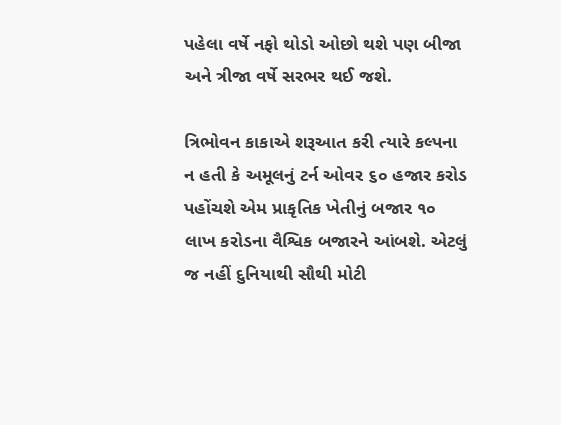પહેલા વર્ષે નફો થોડો ઓછો થશે પણ બીજા અને ત્રીજા વર્ષે સરભર થઈ જશે.

ત્રિભોવન કાકાએ શરૂઆત કરી ત્યારે કલ્પના ન હતી કે અમૂલનું ટર્ન ઓવર ૬૦ હજાર કરોડ પહોંચશે એમ પ્રાકૃતિક ખેતીનું બજાર ૧૦ લાખ કરોડના વૈશ્વિક બજારને આંબશે. એટલું જ નહીં દુનિયાથી સૌથી મોટી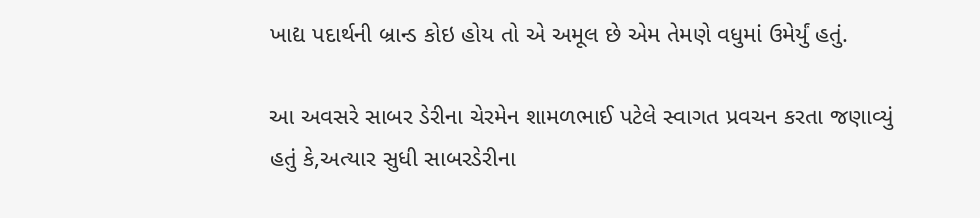ખાદ્ય પદાર્થની બ્રાન્ડ કોઇ હોય તો એ અમૂલ છે એમ તેમણે વધુમાં ઉમેર્યું હતું.

આ અવસરે સાબર ડેરીના ચેરમેન શામળભાઈ પટેલે સ્વાગત પ્રવચન કરતા જણાવ્યું હતું કે,અત્યાર સુધી સાબરડેરીના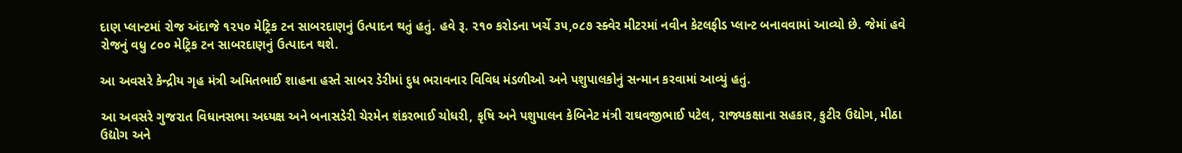દાણ પ્લાન્ટમાં રોજ અંદાજે ૧૨૫૦ મેટ્રિક ટન સાબરદાણનું ઉત્પાદન થતું હતું. હવે રૂ. ૨૧૦ કરોડના ખર્ચે ૩૫,૦૮૭ સ્ક્વેર મીટરમાં નવીન કેટલફીડ પ્લાન્ટ બનાવવામાં આવ્યો છે. જેમાં હવે રોજનું વધુ ૮૦૦ મેટ્રિક ટન સાબરદાણનું ઉત્પાદન થશે.

આ અવસરે કેન્દ્રીય ગૃહ મંત્રી અમિતભાઈ શાહના હસ્તે સાબર ડેરીમાં દુધ ભરાવનાર વિવિધ મંડળીઓ અને પશુપાલકોનું સન્માન કરવામાં આવ્યું હતું.

આ અવસરે ગુજરાત વિધાનસભા અધ્યક્ષ અને બનાસડેરી ચેરમેન શંકરભાઈ ચોધરી, કૃષિ અને પશુપાલન કેબિનેટ મંત્રી રાઘવજીભાઈ પટેલ, રાજ્યકક્ષાના સહકાર, કુટીર ઉદ્યોગ, મીઠા ઉદ્યોગ અને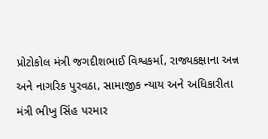પ્રોટોકોલ મંત્રી જગદીશભાઈ વિશ્વકર્મા, રાજ્યકક્ષાના અન્ન અને નાગરિક પુરવઠા, સામાજીક ન્યાય અને અધિકારીતા મંત્રી ભીખુ સિંહ પરમાર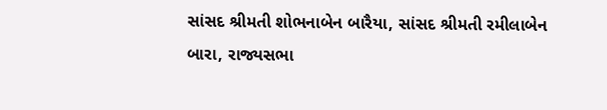સાંસદ શ્રીમતી શોભનાબેન બારૈયા, સાંસદ શ્રીમતી રમીલાબેન બારા, રાજ્યસભા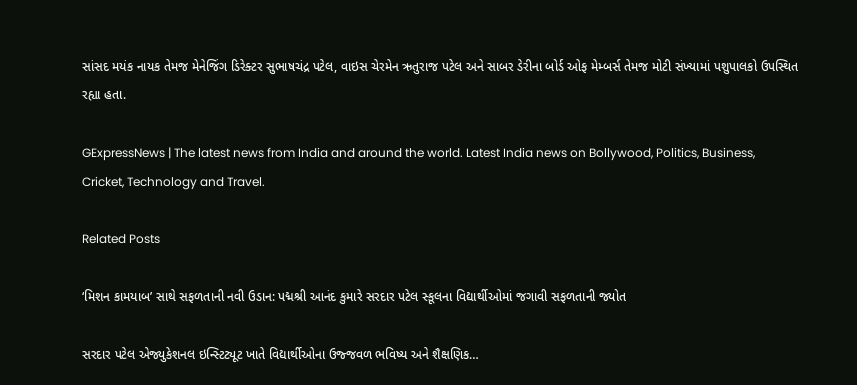સાંસદ મયંક નાયક તેમજ મેનેજિંગ ડિરેક્ટર સુભાષચંદ્ર પટેલ, વાઇસ ચેરમેન ઋતુરાજ પટેલ અને સાબર ડેરીના બોર્ડ ઓફ મેમ્બર્સ તેમજ મોટી સંખ્યામાં પશુપાલકો ઉપસ્થિત રહ્યા હતા.

GExpressNews | The latest news from India and around the world. Latest India news on Bollywood, Politics, Business, Cricket, Technology and Travel.

Related Posts

‘મિશન કામયાબ’ સાથે સફળતાની નવી ઉડાન: પદ્મશ્રી આનંદ કુમારે સરદાર પટેલ સ્કૂલના વિદ્યાર્થીઓમાં જગાવી સફળતાની જ્યોત

સરદાર પટેલ એજ્યુકેશનલ ઇન્સ્ટિટ્યૂટ ખાતે વિદ્યાર્થીઓના ઉજ્જવળ ભવિષ્ય અને શૈક્ષણિક…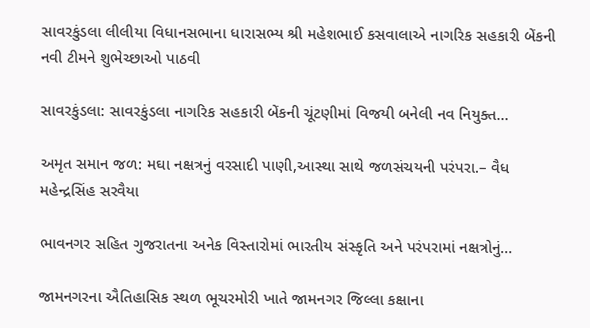સાવરકુંડલા લીલીયા વિધાનસભાના ધારાસભ્ય શ્રી મહેશભાઈ કસવાલાએ નાગરિક સહકારી બેંકની નવી ટીમને શુભેચ્છાઓ પાઠવી

સાવરકુંડલા: સાવરકુંડલા નાગરિક સહકારી બેંકની ચૂંટણીમાં વિજયી બનેલી નવ નિયુક્ત…

અમૃત સમાન જળ: મઘા નક્ષત્રનું વરસાદી પાણી,આસ્થા સાથે જળસંચયની પરંપરા.– વૈધ મહેન્દ્રસિંહ સરવૈયા

ભાવનગર સહિત ગુજરાતના અનેક વિસ્તારોમાં ભારતીય સંસ્કૃતિ અને પરંપરામાં નક્ષત્રોનું…

જામનગરના ઐતિહાસિક સ્થળ ભૂચરમોરી ખાતે જામનગર જિલ્લા કક્ષાના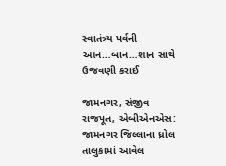સ્વાતંત્ર્ય પર્વની આન…બાન…શાન સાથે ઉજવણી કરાઈ

જામનગર, સંજીવ રાજપૂત, એબીએનએસ: જામનગર જિલ્લાના ધ્રોલ તાલુકામાં આવેલ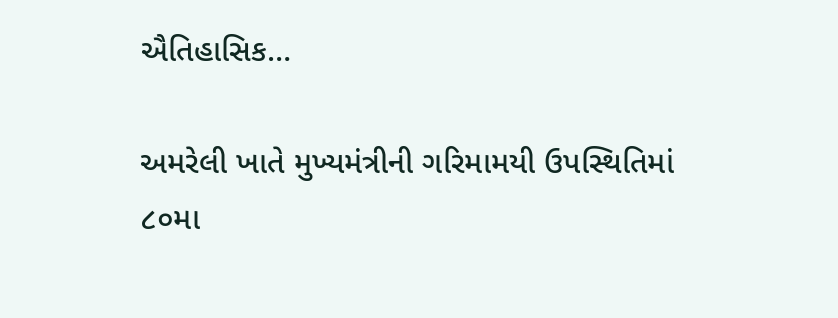ઐતિહાસિક…

અમરેલી ખાતે મુખ્યમંત્રીની ગરિમામયી ઉપસ્થિતિમાં ૮૦મા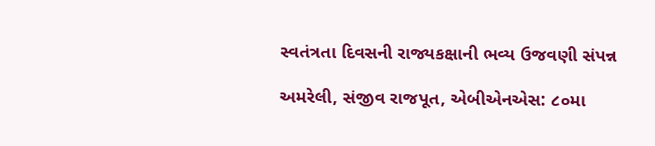સ્વતંત્રતા દિવસની રાજ્યકક્ષાની ભવ્ય ઉજવણી સંપન્ન

અમરેલી, સંજીવ રાજપૂત, એબીએનએસ: ૮૦મા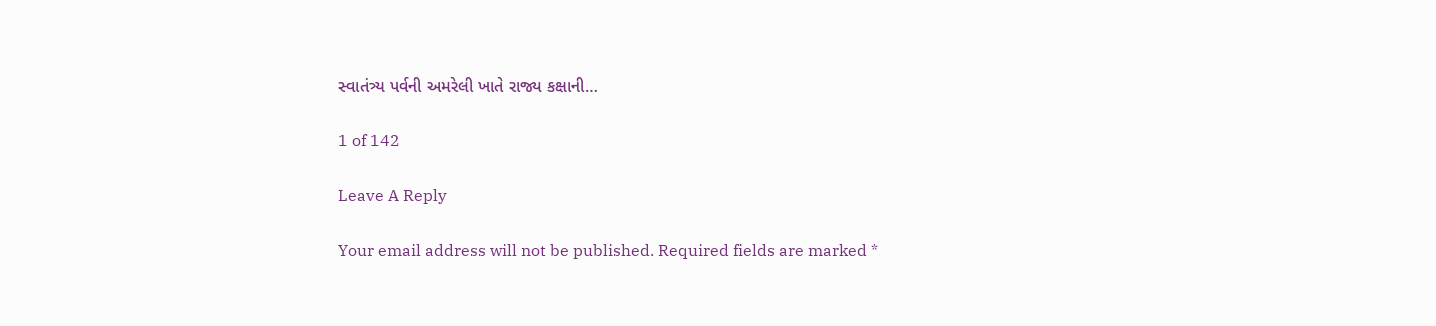સ્વાતંત્ર્ય પર્વની અમરેલી ખાતે રાજ્ય કક્ષાની…

1 of 142

Leave A Reply

Your email address will not be published. Required fields are marked *